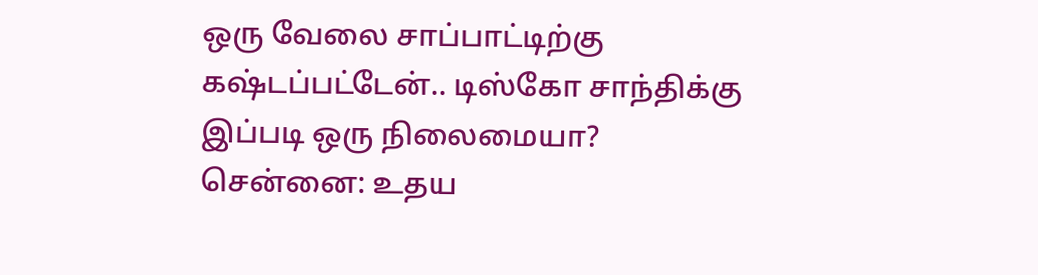ஒரு வேலை சாப்பாட்டிற்கு கஷ்டப்பட்டேன்.. டிஸ்கோ சாந்திக்கு இப்படி ஒரு நிலைமையா?
சென்னை: உதய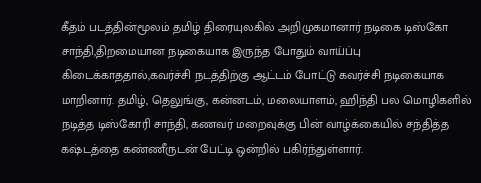கீதம் படத்தின்மூலம் தமிழ் திரையுலகில் அறிமுகமானார் நடிகை டிஸ்கோ சாந்தி,திறமையான நடிகையாக இருந்த போதும் வாய்ப்பு கிடைக்காததால்,கவர்ச்சி நடத்திற்கு ஆட்டம் போட்டு கவர்ச்சி நடிகையாக மாறினார். தமிழ், தெலுங்கு, கன்னடம், மலையாளம், ஹிந்தி பல மொழிகளில் நடித்த டிஸ்கோரி சாந்தி, கணவர் மறைவுக்கு பின் வாழ்க்கையில் சந்தித்த கஷ்டத்தை கண்ணீருடன் பேட்டி ஒன்றில் பகிர்ந்துள்ளார்.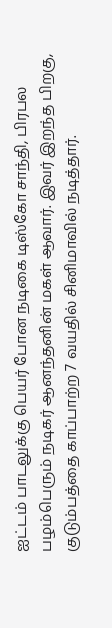ஐட்டம் பாடலுக்கு பெயர் போன நடிகை டிஸ்கோ சாந்தி, பிரபல பழம்பெரும் நடிகர் ஆனந்தனின் மகள் ஆவார். இவர் இறந்த பிறகு, குடும்பத்தை காப்பாற்ற 7 வயதில் சினிமாவில் நடித்தார்.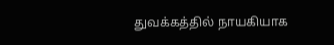துவக்கத்தில் நாயகியாக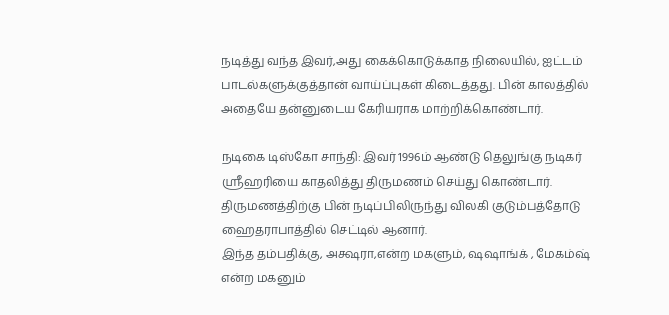நடித்து வந்த இவர்,அது கைக்கொடுக்காத நிலையில், ஐட்டம் பாடல்களுக்குத்தான் வாய்ப்புகள் கிடைத்தது. பின் காலத்தில் அதையே தன்னுடைய கேரியராக மாற்றிக்கொண்டார்.

நடிகை டிஸ்கோ சாந்தி: இவர் 1996ம் ஆண்டு தெலுங்கு நடிகர் ஸ்ரீஹரியை காதலித்து திருமணம் செய்து கொண்டார். திருமணத்திற்கு பின் நடிப்பிலிருந்து விலகி குடும்பத்தோடு ஹைதராபாத்தில் செட்டில் ஆனார்.
இந்த தம்பதிக்கு, அக்ஷரா,என்ற மகளும், ஷஷாங்க் , மேகம்ஷ் என்ற மகனும்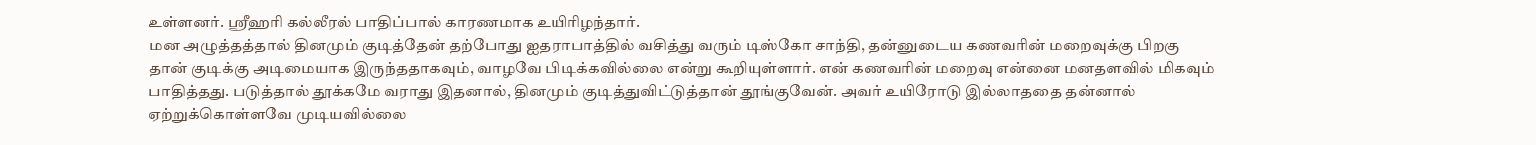உள்ளனர். ஸ்ரீஹரி கல்லீரல் பாதிப்பால் காரணமாக உயிரிழந்தார்.
மன அழுத்தத்தால் தினமும் குடித்தேன் தற்போது ஐதராபாத்தில் வசித்து வரும் டிஸ்கோ சாந்தி, தன்னுடைய கணவரின் மறைவுக்கு பிறகு
தான் குடிக்கு அடிமையாக இருந்ததாகவும், வாழவே பிடிக்கவில்லை என்று கூறியுள்ளார். என் கணவரின் மறைவு என்னை மனதளவில் மிகவும் பாதித்தது. படுத்தால் தூக்கமே வராது இதனால், தினமும் குடித்துவிட்டுத்தான் தூங்குவேன். அவர் உயிரோடு இல்லாததை தன்னால் ஏற்றுக்கொள்ளவே முடியவில்லை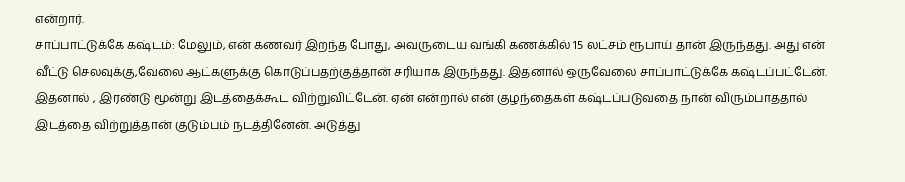என்றார்.
சாப்பாட்டுக்கே கஷ்டம்: மேலும், என் கணவர் இறந்த போது, அவருடைய வங்கி கணக்கில் 15 லட்சம் ரூபாய் தான் இருந்தது. அது என் வீட்டு செலவுக்கு,வேலை ஆட்களுக்கு கொடுப்பதற்குத்தான் சரியாக இருந்தது. இதனால் ஒருவேலை சாப்பாட்டுக்கே கஷ்டப்பட்டேன். இதனால் , இரண்டு மூன்று இடத்தைக்கூட விற்றுவிட்டேன். ஏன் என்றால் என் குழந்தைகள் கஷ்டப்படுவதை நான் விரும்பாததால் இடத்தை விற்றுத்தான் குடும்பம் நடத்தினேன். அடுத்து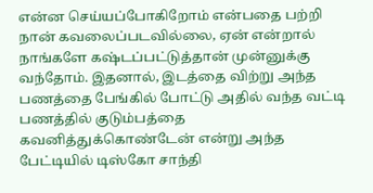என்ன செய்யப்போகிறோம் என்பதை பற்றி நான் கவலைப்படவில்லை, ஏன் என்றால் நாங்களே கஷ்டப்பட்டுத்தான் முன்னுக்கு வந்தோம். இதனால், இடத்தை விற்று அந்த பணத்தை பேங்கில் போட்டு அதில் வந்த வட்டி பணத்தில் குடும்பத்தை கவனித்துக்கொண்டேன் என்று அந்த பேட்டியில் டிஸ்கோ சாந்தி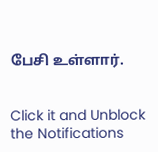பேசி உள்ளார்.


Click it and Unblock the Notifications